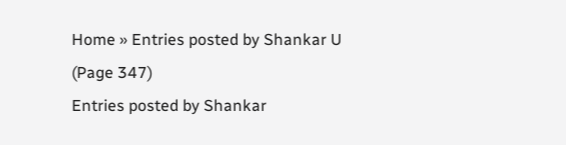Home » Entries posted by Shankar U (Page 347)
Entries posted by Shankar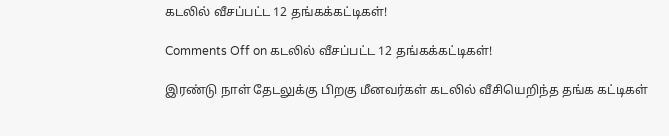கடலில் வீசப்பட்ட 12 தங்கக்கட்டிகள்!

Comments Off on கடலில் வீசப்பட்ட 12 தங்கக்கட்டிகள்!

இரண்டு நாள் தேடலுக்கு பிறகு மீனவர்கள் கடலில் வீசியெறிந்த தங்க கட்டிகள்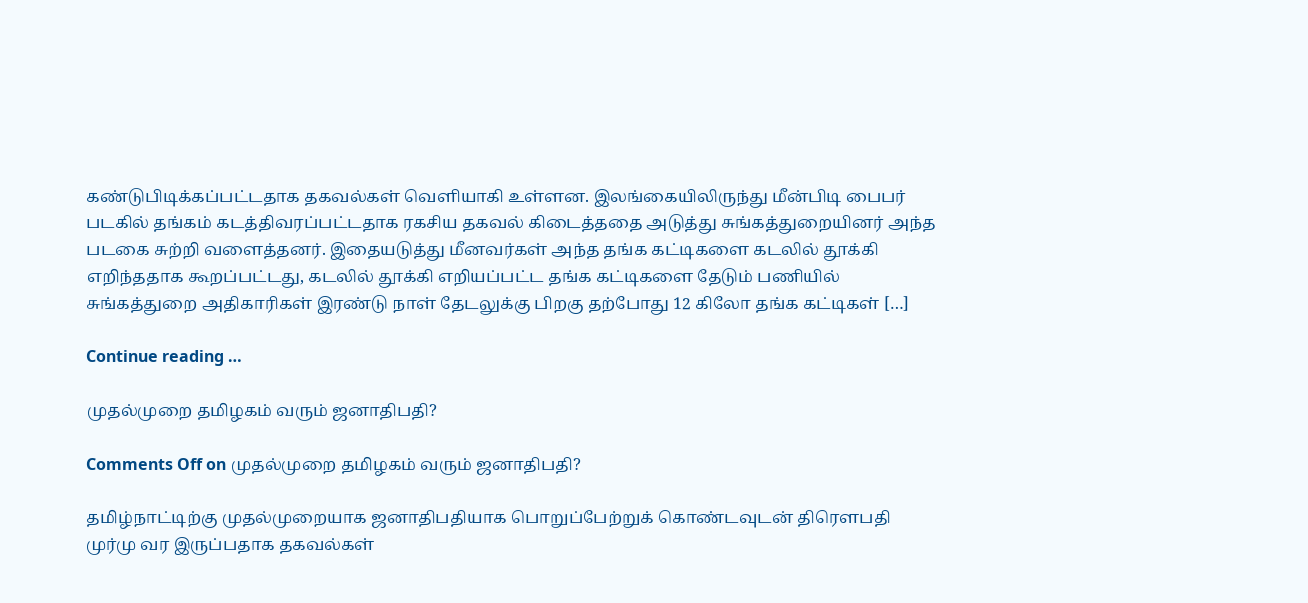கண்டுபிடிக்கப்பட்டதாக தகவல்கள் வெளியாகி உள்ளன. இலங்கையிலிருந்து மீன்பிடி பைபர் படகில் தங்கம் கடத்திவரப்பட்டதாக ரகசிய தகவல் கிடைத்ததை அடுத்து சுங்கத்துறையினர் அந்த படகை சுற்றி வளைத்தனர். இதையடுத்து மீனவர்கள் அந்த தங்க கட்டிகளை கடலில் தூக்கி எறிந்ததாக கூறப்பட்டது, கடலில் தூக்கி எறியப்பட்ட தங்க கட்டிகளை தேடும் பணியில் சுங்கத்துறை அதிகாரிகள் இரண்டு நாள் தேடலுக்கு பிறகு தற்போது 12 கிலோ தங்க கட்டிகள் […]

Continue reading …

முதல்முறை தமிழகம் வரும் ஜனாதிபதி?

Comments Off on முதல்முறை தமிழகம் வரும் ஜனாதிபதி?

தமிழ்நாட்டிற்கு முதல்முறையாக ஜனாதிபதியாக பொறுப்பேற்றுக் கொண்டவுடன் திரௌபதி முர்மு வர இருப்பதாக தகவல்கள்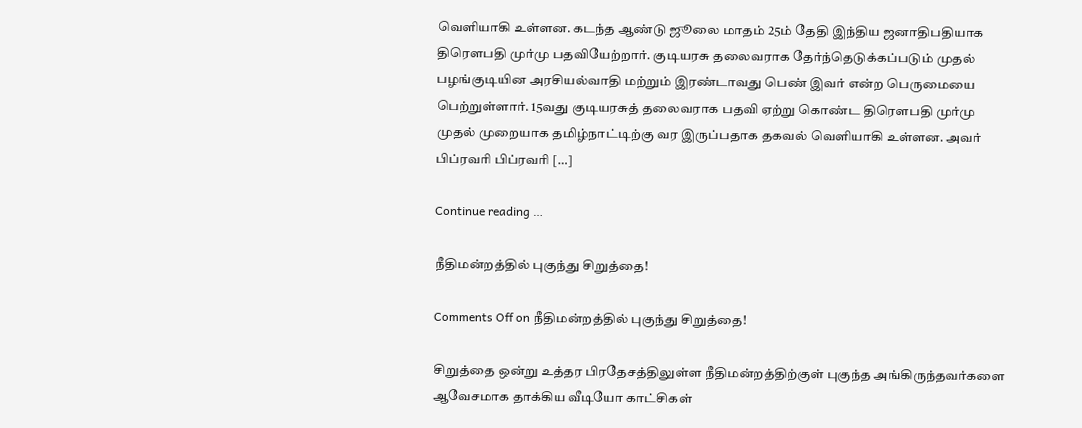வெளியாகி உள்ளன. கடந்த ஆண்டு ஜூலை மாதம் 25ம் தேதி இந்திய ஜனாதிபதியாக திரௌபதி முர்மு பதவியேற்றார். குடியரசு தலைவராக தேர்ந்தெடுக்கப்படும் முதல் பழங்குடியின அரசியல்வாதி மற்றும் இரண்டாவது பெண் இவர் என்ற பெருமையை பெற்றுள்ளார். 15வது குடியரசுத் தலைவராக பதவி ஏற்று கொண்ட திரௌபதி முர்மு முதல் முறையாக தமிழ்நாட்டிற்கு வர இருப்பதாக தகவல் வெளியாகி உள்ளன. அவர் பிப்ரவரி பிப்ரவரி […]

Continue reading …

நீதிமன்றத்தில் புகுந்து சிறுத்தை!

Comments Off on நீதிமன்றத்தில் புகுந்து சிறுத்தை!

சிறுத்தை ஒன்று உத்தர பிரதேசத்திலுள்ள நீதிமன்றத்திற்குள் புகுந்த அங்கிருந்தவர்களை ஆவேசமாக தாக்கிய வீடியோ காட்சிகள்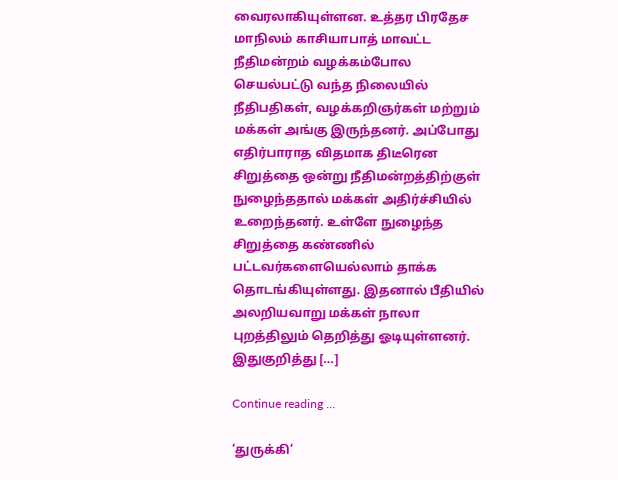வைரலாகியுள்ளன. உத்தர பிரதேச மாநிலம் காசியாபாத் மாவட்ட நீதிமன்றம் வழக்கம்போல செயல்பட்டு வந்த நிலையில் நீதிபதிகள், வழக்கறிஞர்கள் மற்றும் மக்கள் அங்கு இருந்தனர். அப்போது எதிர்பாராத விதமாக திடீரென சிறுத்தை ஒன்று நீதிமன்றத்திற்குள் நுழைந்ததால் மக்கள் அதிர்ச்சியில் உறைந்தனர். உள்ளே நுழைந்த சிறுத்தை கண்ணில் பட்டவர்களையெல்லாம் தாக்க தொடங்கியுள்ளது. இதனால் பீதியில் அலறியவாறு மக்கள் நாலா புறத்திலும் தெறித்து ஓடியுள்ளனர். இதுகுறித்து […]

Continue reading …

‘துருக்கி’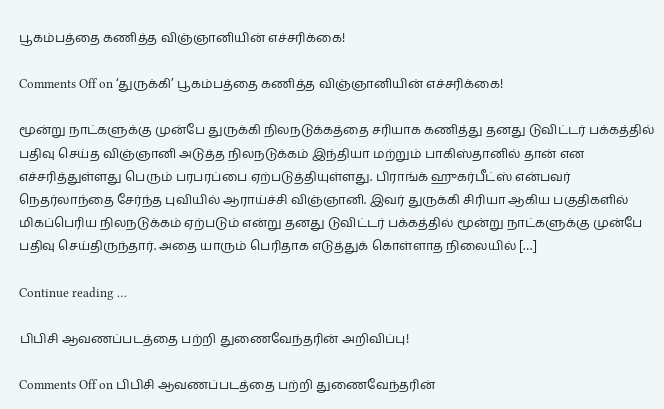பூகம்பத்தை கணித்த விஞ்ஞானியின் எச்சரிக்கை!

Comments Off on ‘துருக்கி’ பூகம்பத்தை கணித்த விஞ்ஞானியின் எச்சரிக்கை!

மூன்று நாட்களுக்கு முன்பே துருக்கி நிலநடுக்கத்தை சரியாக கணித்து தனது டுவிட்டர் பக்கத்தில் பதிவு செய்த விஞ்ஞானி அடுத்த நிலநடுக்கம் இந்தியா மற்றும் பாகிஸ்தானில் தான் என எச்சரித்துள்ளது பெரும் பரபரப்பை ஏற்படுத்தியுள்ளது. பிராங்க் ஹுகர்பீட்ஸ் என்பவர் நெதர்லாந்தை சேர்ந்த புவியில் ஆராய்ச்சி விஞ்ஞானி. இவர் துருக்கி சிரியா ஆகிய பகுதிகளில் மிகப்பெரிய நிலநடுக்கம் ஏற்படும் என்று தனது டுவிட்டர் பக்கத்தில் மூன்று நாட்களுக்கு முன்பே பதிவு செய்திருந்தார். அதை யாரும் பெரிதாக எடுத்துக் கொள்ளாத நிலையில் […]

Continue reading …

பிபிசி ஆவணப்படத்தை பற்றி துணைவேந்தரின் அறிவிப்பு!

Comments Off on பிபிசி ஆவணப்படத்தை பற்றி துணைவேந்தரின்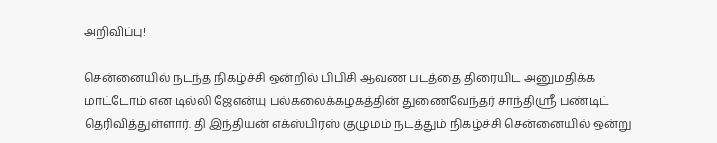அறிவிப்பு!

சென்னையில் நடந்த நிகழ்ச்சி ஒன்றில் பிபிசி ஆவண படத்தை திரையிட அனுமதிக்க மாட்டோம் என டில்லி ஜேஎன்யு பல்கலைக்கழகத்தின் துணைவேந்தர் சாந்திஸ்ரீ பண்டிட் தெரிவித்துள்ளார். தி இந்தியன் எக்ஸ்பிரஸ் குழுமம் நடத்தும் நிகழ்ச்சி சென்னையில் ஒன்று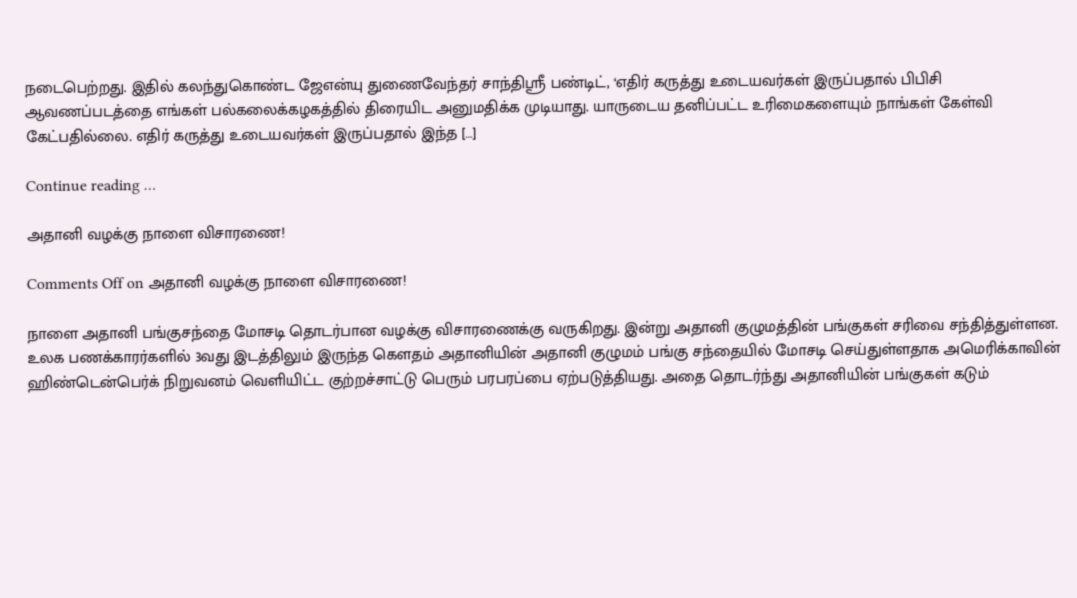நடைபெற்றது. இதில் கலந்துகொண்ட ஜேஎன்யு துணைவேந்தர் சாந்திஸ்ரீ பண்டிட், ‘எதிர் கருத்து உடையவர்கள் இருப்பதால் பிபிசி ஆவணப்படத்தை எங்கள் பல்கலைக்கழகத்தில் திரையிட அனுமதிக்க முடியாது. யாருடைய தனிப்பட்ட உரிமைகளையும் நாங்கள் கேள்வி கேட்பதில்லை. எதிர் கருத்து உடையவர்கள் இருப்பதால் இந்த […]

Continue reading …

அதானி வழக்கு நாளை விசாரணை!

Comments Off on அதானி வழக்கு நாளை விசாரணை!

நாளை அதானி பங்குசந்தை மோசடி தொடர்பான வழக்கு விசாரணைக்கு வருகிறது. இன்று அதானி குழுமத்தின் பங்குகள் சரிவை சந்தித்துள்ளன. உலக பணக்காரர்களில் 3வது இடத்திலும் இருந்த கௌதம் அதானியின் அதானி குழுமம் பங்கு சந்தையில் மோசடி செய்துள்ளதாக அமெரிக்காவின் ஹிண்டென்பெர்க் நிறுவனம் வெளியிட்ட குற்றச்சாட்டு பெரும் பரபரப்பை ஏற்படுத்தியது. அதை தொடர்ந்து அதானியின் பங்குகள் கடும்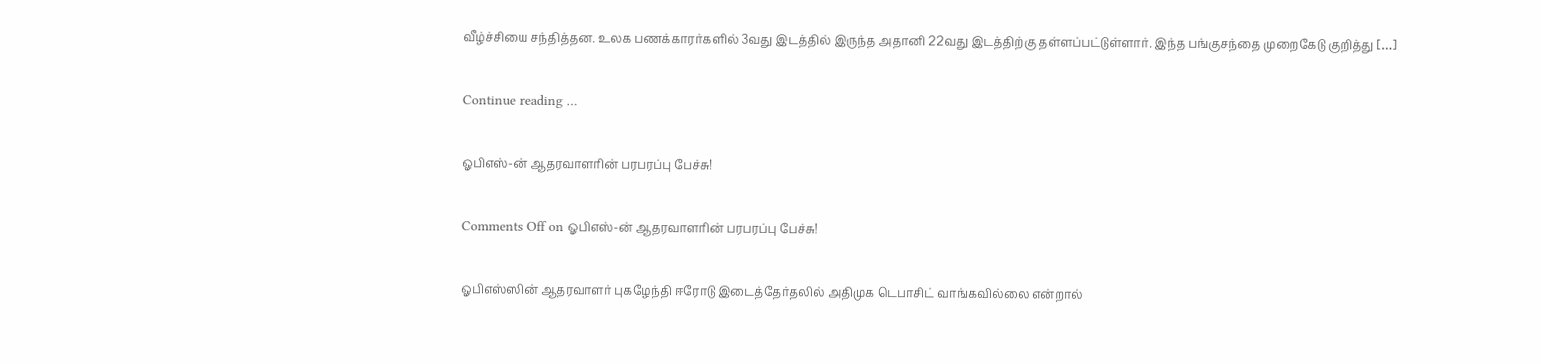வீழ்ச்சியை சந்தித்தன. உலக பணக்காரர்களில் 3வது இடத்தில் இருந்த அதானி 22வது இடத்திற்கு தள்ளப்பட்டுள்ளார். இந்த பங்குசந்தை முறைகேடு குறித்து […]

Continue reading …

ஓபிஎஸ்-ன் ஆதரவாளரின் பரபரப்பு பேச்சு!

Comments Off on ஓபிஎஸ்-ன் ஆதரவாளரின் பரபரப்பு பேச்சு!

ஓபிஎஸ்ஸின் ஆதரவாளர் புகழேந்தி ஈரோடு இடைத்தேர்தலில் அதிமுக டெபாசிட் வாங்கவில்லை என்றால்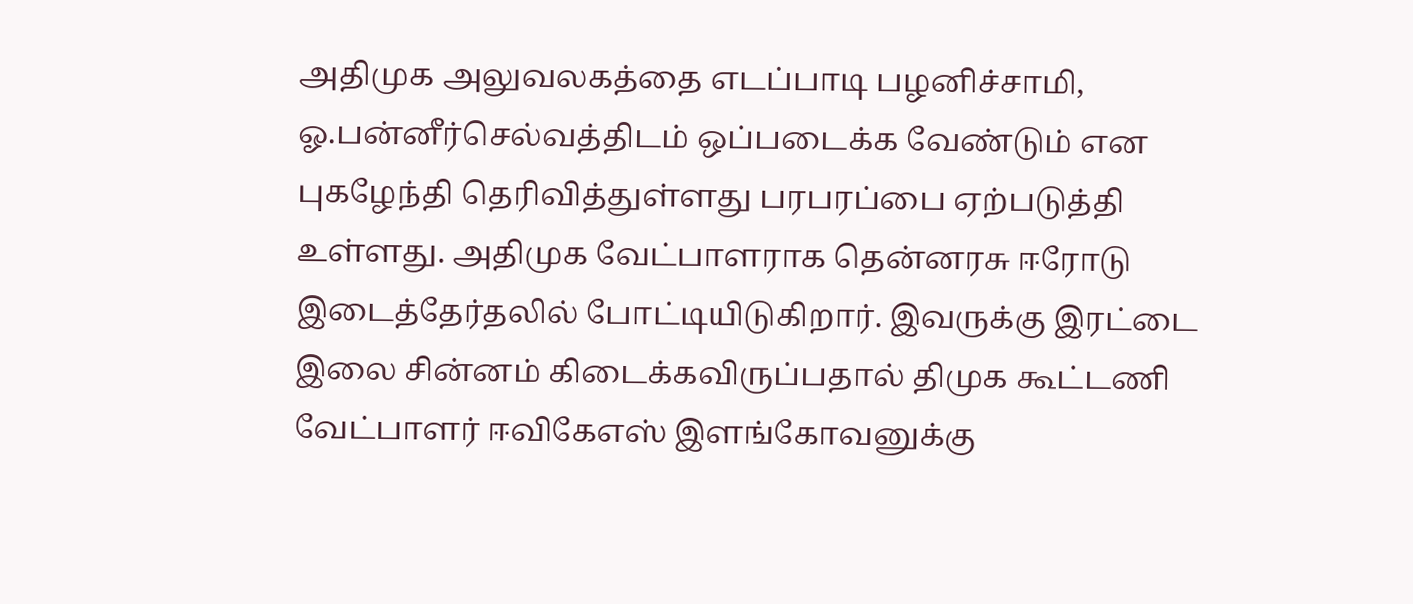அதிமுக அலுவலகத்தை எடப்பாடி பழனிச்சாமி, ஓ.பன்னீர்செல்வத்திடம் ஒப்படைக்க வேண்டும் என புகழேந்தி தெரிவித்துள்ளது பரபரப்பை ஏற்படுத்தி உள்ளது. அதிமுக வேட்பாளராக தென்னரசு ஈரோடு இடைத்தேர்தலில் போட்டியிடுகிறார். இவருக்கு இரட்டை இலை சின்னம் கிடைக்கவிருப்பதால் திமுக கூட்டணி வேட்பாளர் ஈவிகேஎஸ் இளங்கோவனுக்கு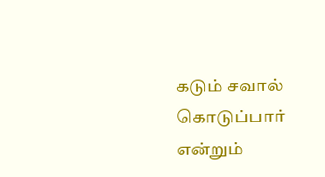கடும் சவால் கொடுப்பார் என்றும்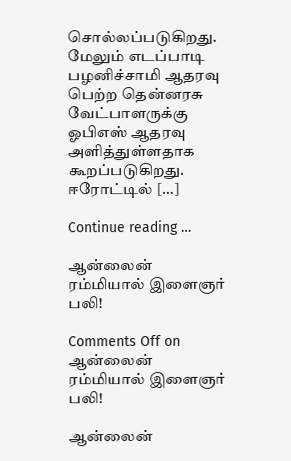சொல்லப்படுகிறது. மேலும் எடப்பாடி பழனிச்சாமி ஆதரவு பெற்ற தென்னரசு வேட்பாளருக்கு ஓபிஎஸ் ஆதரவு அளித்துள்ளதாக கூறப்படுகிறது. ஈரோட்டில் […]

Continue reading …

ஆன்லைன் ரம்மியால் இளைஞர் பலி!

Comments Off on ஆன்லைன் ரம்மியால் இளைஞர் பலி!

ஆன்லைன்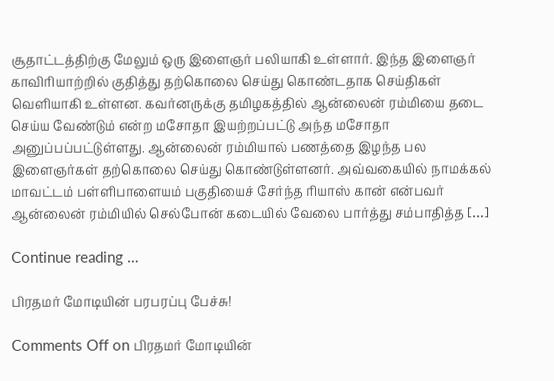சூதாட்டத்திற்கு மேலும் ஒரு இளைஞர் பலியாகி உள்ளார். இந்த இளைஞர் காவிரியாற்றில் குதித்து தற்கொலை செய்து கொண்டதாக செய்திகள் வெளியாகி உள்ளன. கவர்னருக்கு தமிழகத்தில் ஆன்லைன் ரம்மியை தடை செய்ய வேண்டும் என்ற மசோதா இயற்றப்பட்டு அந்த மசோதா அனுப்பப்பட்டுள்ளது. ஆன்லைன் ரம்மியால் பணத்தை இழந்த பல இளைஞர்கள் தற்கொலை செய்து கொண்டுள்ளனர். அவ்வகையில் நாமக்கல் மாவட்டம் பள்ளிபாளையம் பகுதியைச் சேர்ந்த ரியாஸ் கான் என்பவர் ஆன்லைன் ரம்மியில் செல்போன் கடையில் வேலை பார்த்து சம்பாதித்த […]

Continue reading …

பிரதமர் மோடியின் பரபரப்பு பேச்சு!

Comments Off on பிரதமர் மோடியின்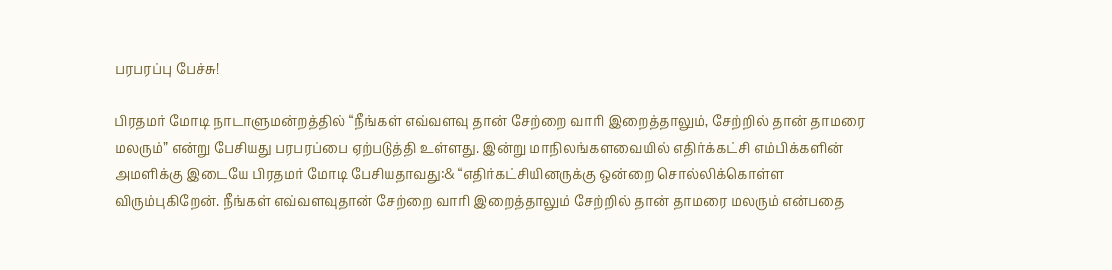பரபரப்பு பேச்சு!

பிரதமர் மோடி நாடாளுமன்றத்தில் “நீங்கள் எவ்வளவு தான் சேற்றை வாரி இறைத்தாலும், சேற்றில் தான் தாமரை மலரும்” என்று பேசியது பரபரப்பை ஏற்படுத்தி உள்ளது. இன்று மாநிலங்களவையில் எதிர்க்கட்சி எம்பிக்களின் அமளிக்கு இடையே பிரதமர் மோடி பேசியதாவது:& “எதிர்கட்சியினருக்கு ஒன்றை சொல்லிக்கொள்ள விரும்புகிறேன். நீங்கள் எவ்வளவுதான் சேற்றை வாரி இறைத்தாலும் சேற்றில் தான் தாமரை மலரும் என்பதை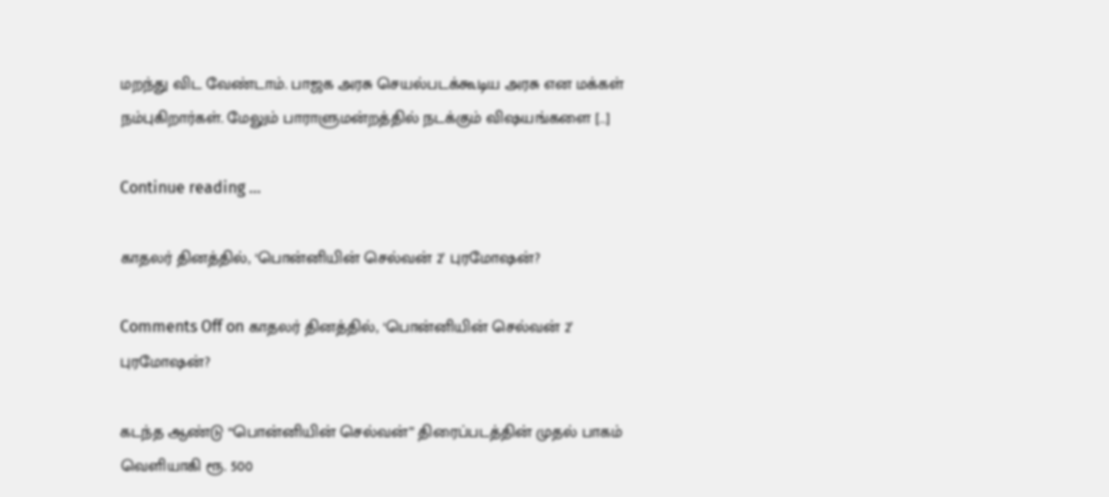மறந்து விட வேண்டாம். பாஜக அரசு செயல்படக்கூடிய அரசு என மக்கள் நம்புகிறார்கள். மேலும் பாராளுமன்றத்தில் நடக்கும் விஷயங்களை […]

Continue reading …

காதலர் தினத்தில், ‘பொன்னியின் செல்வன் 2’ புரமோஷன்?

Comments Off on காதலர் தினத்தில், ‘பொன்னியின் செல்வன் 2’ புரமோஷன்?

கடந்த ஆண்டு “பொன்னியின் செல்வன்” திரைப்படத்தின் முதல் பாகம் வெளியாகி ரூ. 500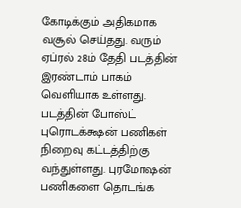கோடிக்கும் அதிகமாக வசூல் செய்தது. வரும் ஏப்ரல் 28ம் தேதி படத்தின் இரண்டாம் பாகம் வெளியாக உள்ளது. படத்தின் போஸ்ட் புரொடக்க்ஷன் பணிகள் நிறைவு கட்டத்திற்கு வந்துள்ளது. புரமோஷன் பணிகளை தொடங்க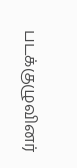படக்குழுவினர்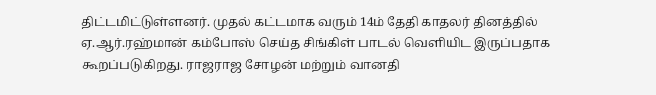திட்டமிட்டுள்ளனர். முதல் கட்டமாக வரும் 14ம் தேதி காதலர் தினத்தில் ஏ.ஆர்.ரஹ்மான் கம்போஸ் செய்த சிங்கிள் பாடல் வெளியிட இருப்பதாக கூறப்படுகிறது. ராஜராஜ சோழன் மற்றும் வானதி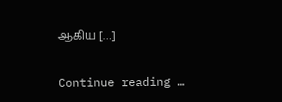ஆகிய […]

Continue reading …